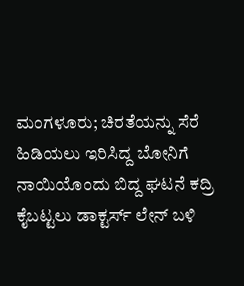ಮಂಗಳೂರು; ಚಿರತೆಯನ್ನು ಸೆರೆ ಹಿಡಿಯಲು ಇರಿಸಿದ್ದ ಬೋನಿಗೆ ನಾಯಿಯೊಂದು ಬಿದ್ದ ಘಟನೆ ಕದ್ರಿ ಕೈಬಟ್ಟಲು ಡಾಕ್ಟರ್ಸ್ ಲೇನ್ ಬಳಿ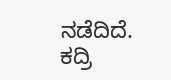ನಡೆದಿದೆ.
ಕದ್ರಿ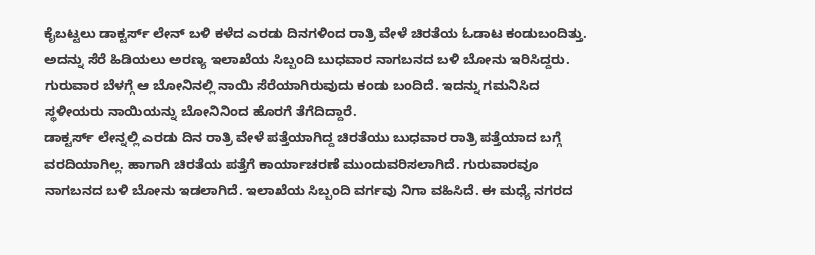ಕೈಬಟ್ಟಲು ಡಾಕ್ಟರ್ಸ್ ಲೇನ್ ಬಳಿ ಕಳೆದ ಎರಡು ದಿನಗಳಿಂದ ರಾತ್ರಿ ವೇಳೆ ಚಿರತೆಯ ಓಡಾಟ ಕಂಡುಬಂದಿತ್ತು. ಅದನ್ನು ಸೆರೆ ಹಿಡಿಯಲು ಅರಣ್ಯ ಇಲಾಖೆಯ ಸಿಬ್ಬಂದಿ ಬುಧವಾರ ನಾಗಬನದ ಬಳಿ ಬೋನು ಇರಿಸಿದ್ದರು. ಗುರುವಾರ ಬೆಳಗ್ಗೆ ಆ ಬೋನಿನಲ್ಲಿ ನಾಯಿ ಸೆರೆಯಾಗಿರುವುದು ಕಂಡು ಬಂದಿದೆ. ಇದನ್ನು ಗಮನಿಸಿದ ಸ್ಥಳೀಯರು ನಾಯಿಯನ್ನು ಬೋನಿನಿಂದ ಹೊರಗೆ ತೆಗೆದಿದ್ದಾರೆ.
ಡಾಕ್ಟರ್ಸ್ ಲೇನ್ನಲ್ಲಿ ಎರಡು ದಿನ ರಾತ್ರಿ ವೇಳೆ ಪತ್ತೆಯಾಗಿದ್ದ ಚಿರತೆಯು ಬುಧವಾರ ರಾತ್ರಿ ಪತ್ತೆಯಾದ ಬಗ್ಗೆ ವರದಿಯಾಗಿಲ್ಲ. ಹಾಗಾಗಿ ಚಿರತೆಯ ಪತ್ತೆಗೆ ಕಾರ್ಯಾಚರಣೆ ಮುಂದುವರಿಸಲಾಗಿದೆ. ಗುರುವಾರವೂ ನಾಗಬನದ ಬಳಿ ಬೋನು ಇಡಲಾಗಿದೆ. ಇಲಾಖೆಯ ಸಿಬ್ಬಂದಿ ವರ್ಗವು ನಿಗಾ ವಹಿಸಿದೆ. ಈ ಮಧ್ಯೆ ನಗರದ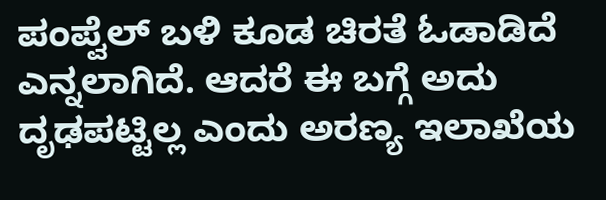ಪಂಪ್ವೆಲ್ ಬಳಿ ಕೂಡ ಚಿರತೆ ಓಡಾಡಿದೆ ಎನ್ನಲಾಗಿದೆ. ಆದರೆ ಈ ಬಗ್ಗೆ ಅದು ದೃಢಪಟ್ಟಿಲ್ಲ ಎಂದು ಅರಣ್ಯ ಇಲಾಖೆಯ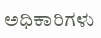ಅಧಿಕಾರಿಗಳು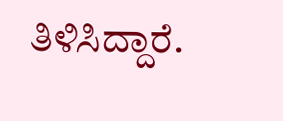ತಿಳಿಸಿದ್ದಾರೆ.